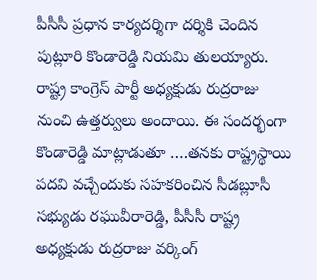పీసీసీ ప్రధాన కార్యదర్శిగా దర్శికి చెందిన పుట్లూరి కొండారెడ్డి నియమి తులయ్యారు. రాష్ట్ర కాంగ్రెస్ పార్టీ అధ్యక్షుడు రుద్రరాజు నుంచి ఉత్తర్వులు అందాయి. ఈ సందర్భంగా కొండారెడ్డి మాట్లాడుతూ ….తనకు రాష్ట్రస్థాయి పదవి వచ్చేందుకు సహకరించిన సీడబ్లూసీ సభ్యుడు రఘువీరారెడ్డి, పీసీసీ రాష్ట్ర అధ్యక్షుడు రుద్రరాజు వర్కింగ్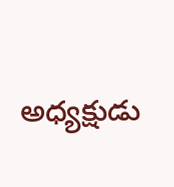అధ్యక్షుడు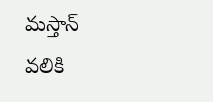మస్తాన్ వలికి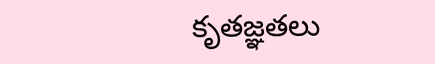కృతజ్ఞతలు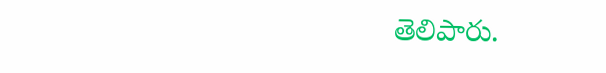తెలిపారు.